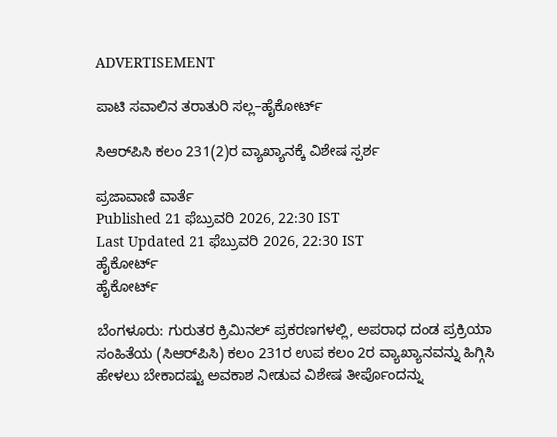ADVERTISEMENT

ಪಾಟಿ ಸವಾಲಿನ ತರಾತುರಿ ಸಲ್ಲ–ಹೈಕೋರ್ಟ್‌

ಸಿಆರ್‌ಪಿಸಿ ಕಲಂ 231(2)ರ ವ್ಯಾಖ್ಯಾನಕ್ಕೆ ವಿಶೇಷ ಸ್ಪರ್ಶ

ಪ್ರಜಾವಾಣಿ ವಾರ್ತೆ
Published 21 ಫೆಬ್ರುವರಿ 2026, 22:30 IST
Last Updated 21 ಫೆಬ್ರುವರಿ 2026, 22:30 IST
ಹೈಕೋರ್ಟ್‌
ಹೈಕೋರ್ಟ್‌

ಬೆಂಗಳೂರು: ಗುರುತರ ಕ್ರಿಮಿನಲ್ ಪ್ರಕರಣಗಳಲ್ಲಿ, ಅಪರಾಧ ದಂಡ ಪ್ರಕ್ರಿಯಾ ಸಂಹಿತೆಯ (ಸಿಆರ್‌ಪಿಸಿ) ಕಲಂ 231ರ ಉಪ ಕಲಂ 2ರ ವ್ಯಾಖ್ಯಾನವನ್ನು ಹಿಗ್ಗಿಸಿ ಹೇಳಲು ಬೇಕಾದಷ್ಟು ಅವಕಾಶ ನೀಡುವ ವಿಶೇಷ ತೀರ್ಪೊಂದನ್ನು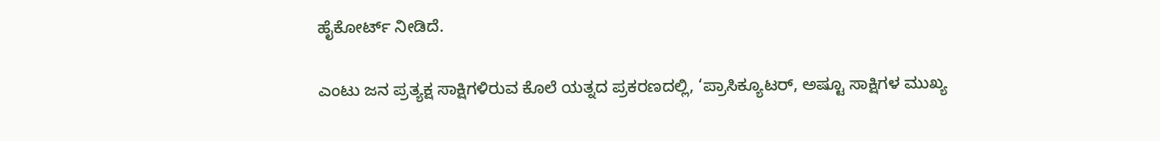ಹೈಕೋರ್ಟ್‌ ನೀಡಿದೆ.

ಎಂಟು ಜನ ಪ್ರತ್ಯಕ್ಷ ಸಾಕ್ಷಿಗಳಿರುವ ಕೊಲೆ ಯತ್ನದ ಪ್ರಕರಣದಲ್ಲಿ, ‘ಪ್ರಾಸಿಕ್ಯೂಟರ್, ಅಷ್ಟೂ ಸಾಕ್ಷಿಗಳ ಮುಖ್ಯ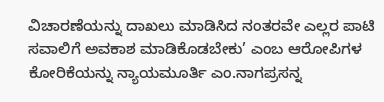ವಿಚಾರಣೆಯನ್ನು ದಾಖಲು ಮಾಡಿಸಿದ ನಂತರವೇ ಎಲ್ಲರ ಪಾಟಿ ಸವಾಲಿಗೆ ಅವಕಾಶ ಮಾಡಿಕೊಡಬೇಕು’ ಎಂಬ ಆರೋಪಿಗಳ ಕೋರಿಕೆಯನ್ನು ನ್ಯಾಯಮೂರ್ತಿ ಎಂ.ನಾಗಪ್ರಸನ್ನ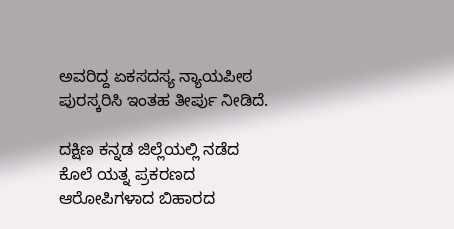ಅವರಿದ್ದ ಏಕಸದಸ್ಯ ನ್ಯಾಯಪೀಠ ಪುರಸ್ಕರಿಸಿ ಇಂತಹ ತೀರ್ಪು ನೀಡಿದೆ.

ದಕ್ಷಿಣ ಕನ್ನಡ ಜಿಲ್ಲೆಯಲ್ಲಿ ನಡೆದ ಕೊಲೆ ಯತ್ನ ಪ್ರಕರಣದ ಆರೋಪಿಗಳಾದ ಬಿಹಾರದ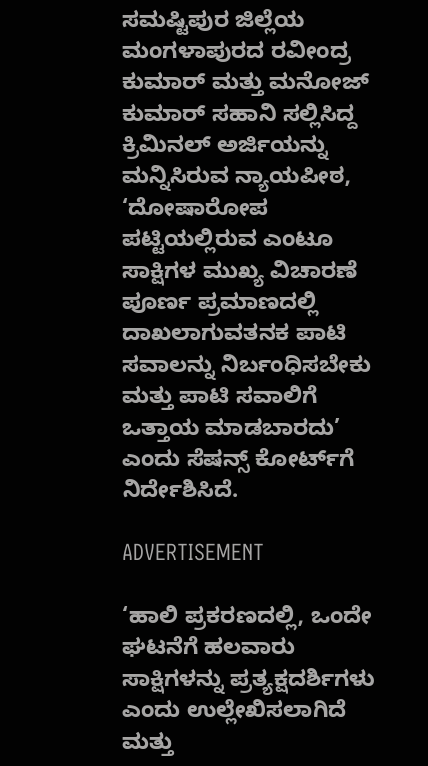ಸಮಷ್ಟಿಪುರ ಜಿಲ್ಲೆಯ ಮಂಗಳಾಪುರದ ರವೀಂದ್ರ ಕುಮಾರ್ ಮತ್ತು ಮನೋಜ್‌ ಕುಮಾರ್ ಸಹಾನಿ ಸಲ್ಲಿಸಿದ್ದ ಕ್ರಿಮಿನಲ್‌ ಅರ್ಜಿಯನ್ನು ಮನ್ನಿಸಿರುವ ನ್ಯಾಯಪೀಠ, ‘ದೋಷಾರೋಪ ಪಟ್ಟಿಯಲ್ಲಿರುವ ಎಂಟೂ ಸಾಕ್ಷಿಗಳ ಮುಖ್ಯ ವಿಚಾರಣೆ ಪೂರ್ಣ ಪ್ರಮಾಣದಲ್ಲಿ ದಾಖಲಾಗುವತನಕ ಪಾಟಿ ಸವಾಲನ್ನು ನಿರ್ಬಂಧಿಸಬೇಕು ಮತ್ತು ಪಾಟಿ ಸವಾಲಿಗೆ ಒತ್ತಾಯ ಮಾಡಬಾರದು’ ಎಂದು ಸೆಷನ್ಸ್‌ ಕೋರ್ಟ್‌ಗೆ ನಿರ್ದೇಶಿಸಿದೆ.

ADVERTISEMENT

‘ಹಾಲಿ ಪ್ರಕರಣದಲ್ಲಿ, ಒಂದೇ ಘಟನೆಗೆ ಹಲವಾರು ಸಾಕ್ಷಿಗಳನ್ನು ಪ್ರತ್ಯಕ್ಷದರ್ಶಿಗಳು ಎಂದು ಉಲ್ಲೇಖಿಸಲಾಗಿದೆ ಮತ್ತು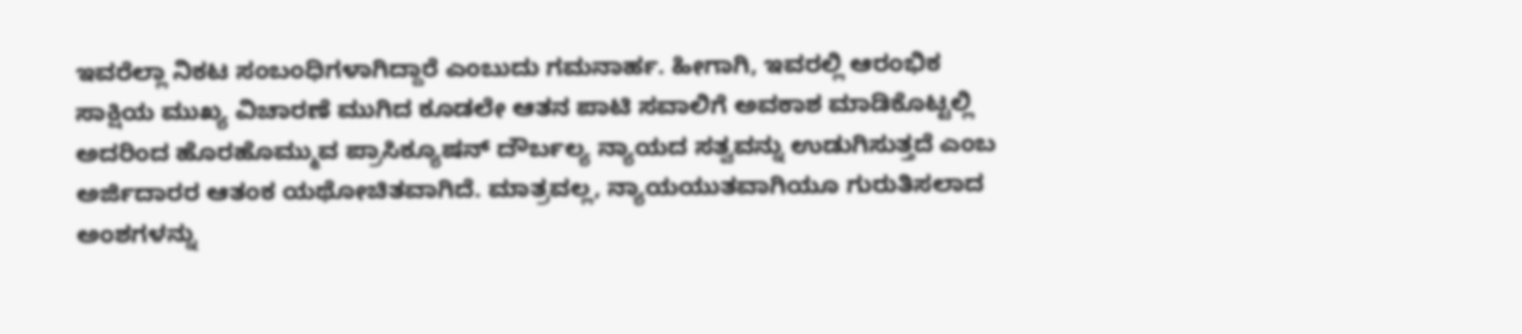ಇವರೆಲ್ಲಾ ನಿಕಟ ಸಂಬಂಧಿಗಳಾಗಿದ್ದಾರೆ ಎಂಬುದು ಗಮನಾರ್ಹ. ಹೀಗಾಗಿ, ಇವರಲ್ಲಿ ಆರಂಭಿಕ ಸಾಕ್ಷಿಯ ಮುಖ್ಯ ವಿಚಾರಣೆ ಮುಗಿದ ಕೂಡಲೇ ಆತನ ಪಾಟಿ ಸವಾಲಿಗೆ ಅವಕಾಶ ಮಾಡಿಕೊಟ್ಟಲ್ಲಿ ಅದರಿಂದ ಹೊರಹೊಮ್ಮುವ ಪ್ರಾಸಿಕ್ಯೂಷನ್‌ ದೌರ್ಬಲ್ಯ ನ್ಯಾಯದ ಸತ್ವವನ್ನು ಉಡುಗಿಸುತ್ತದೆ ಎಂಬ ಅರ್ಜಿದಾರರ ಆತಂಕ ಯಥೋಚಿತವಾಗಿದೆ. ಮಾತ್ರವಲ್ಲ, ನ್ಯಾಯಯುತವಾಗಿಯೂ ಗುರುತಿಸಲಾದ ಅಂಶಗಳನ್ನು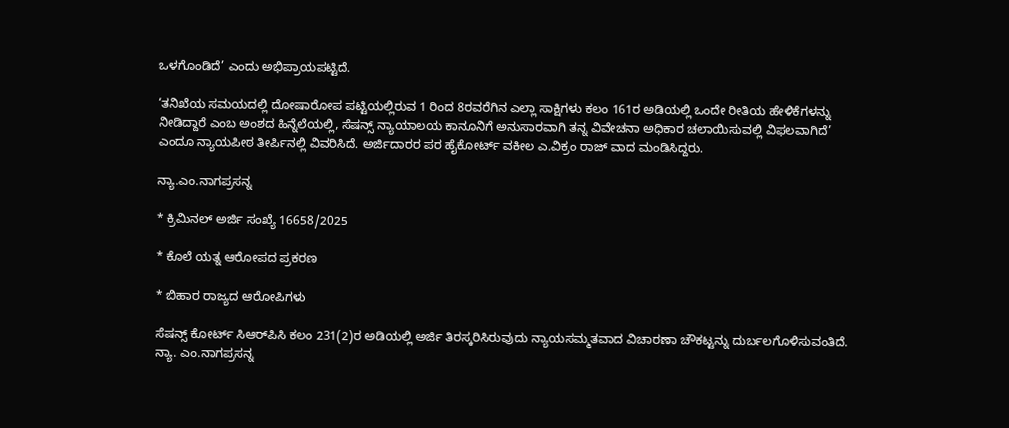ಒಳಗೊಂಡಿದೆ’ ಎಂದು ಅಭಿಪ್ರಾಯಪಟ್ಟಿದೆ.

‘ತನಿಖೆಯ ಸಮಯದಲ್ಲಿ ದೋಷಾರೋಪ ಪಟ್ಟಿಯಲ್ಲಿರುವ 1 ರಿಂದ 8ರವರೆಗಿನ ಎಲ್ಲಾ ಸಾಕ್ಷಿಗಳು ಕಲಂ 161ರ ಅಡಿಯಲ್ಲಿ ಒಂದೇ ರೀತಿಯ ಹೇಳಿಕೆಗಳನ್ನು ನೀಡಿದ್ದಾರೆ ಎಂಬ ಅಂಶದ ಹಿನ್ನೆಲೆಯಲ್ಲಿ, ಸೆಷನ್ಸ್‌ ನ್ಯಾಯಾಲಯ ಕಾನೂನಿಗೆ ಅನುಸಾರವಾಗಿ ತನ್ನ ವಿವೇಚನಾ ಅಧಿಕಾರ ಚಲಾಯಿಸುವಲ್ಲಿ ವಿಫಲವಾಗಿದೆ’ ಎಂದೂ ನ್ಯಾಯಪೀಠ ತೀರ್ಪಿನಲ್ಲಿ ವಿವರಿಸಿದೆ. ಅರ್ಜಿದಾರರ ಪರ ಹೈಕೋರ್ಟ್‌ ವಕೀಲ ಎ.ವಿಕ್ರಂ ರಾಜ್‌ ವಾದ ಮಂಡಿಸಿದ್ದರು.

ನ್ಯಾ.ಎಂ.ನಾಗಪ್ರಸನ್ನ

* ಕ್ರಿಮಿನಲ್‌ ಅರ್ಜಿ ಸಂಖ್ಯೆ 16658/2025

* ಕೊಲೆ ಯತ್ನ ಆರೋಪದ ಪ್ರಕರಣ

* ಬಿಹಾರ ರಾಜ್ಯದ ಆರೋಪಿಗಳು

ಸೆಷನ್ಸ್ ಕೋರ್ಟ್‌ ಸಿಆರ್‌ಪಿಸಿ ಕಲಂ 231(2)ರ ಅಡಿಯಲ್ಲಿ ಅರ್ಜಿ ತಿರಸ್ಕರಿಸಿರುವುದು ನ್ಯಾಯಸಮ್ಮತವಾದ ವಿಚಾರಣಾ ಚೌಕಟ್ಟನ್ನು ದುರ್ಬಲಗೊಳಿಸುವಂತಿದೆ.
ನ್ಯಾ. ಎಂ.ನಾಗಪ್ರಸನ್ನ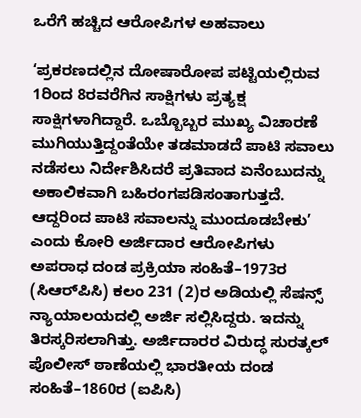ಒರೆಗೆ ಹಚ್ಚಿದ ಆರೋಪಿಗಳ ಅಹವಾಲು

‘ಪ್ರಕರಣದಲ್ಲಿನ ದೋಷಾರೋಪ ಪಟ್ಟಿಯಲ್ಲಿರುವ 1ರಿಂದ 8ರವರೆಗಿನ ಸಾಕ್ಷಿಗಳು ಪ್ರತ್ಯಕ್ಷ ಸಾಕ್ಷಿಗಳಾಗಿದ್ದಾರೆ. ಒಬ್ಬೊಬ್ಬರ ಮುಖ್ಯ ವಿಚಾರಣೆ ಮುಗಿಯುತ್ತಿದ್ದಂತೆಯೇ ತಡಮಾಡದೆ ಪಾಟಿ ಸವಾಲು ನಡೆಸಲು ನಿರ್ದೇಶಿಸಿದರೆ ಪ್ರತಿವಾದ ಏನೆಂಬುದನ್ನು ಅಕಾಲಿಕವಾಗಿ ಬಹಿರಂಗಪಡಿಸಂತಾಗುತ್ತದೆ. ಆದ್ದರಿಂದ ಪಾಟಿ ಸವಾಲನ್ನು ಮುಂದೂಡಬೇಕು’ ಎಂದು ಕೋರಿ ಅರ್ಜಿದಾರ ಆರೋಪಿಗಳು ಅಪರಾಧ ದಂಡ ಪ್ರಕ್ರಿಯಾ ಸಂಹಿತೆ–1973ರ (ಸಿಆರ್‌ಪಿಸಿ) ಕಲಂ 231 (2)ರ ಅಡಿಯಲ್ಲಿ ಸೆಷನ್ಸ್ ನ್ಯಾಯಾಲಯದಲ್ಲಿ ಅರ್ಜಿ ಸಲ್ಲಿಸಿದ್ದರು. ಇದನ್ನು ತಿರಸ್ಕರಿಸಲಾಗಿತ್ತು. ಅರ್ಜಿದಾರರ ವಿರುದ್ಧ ಸುರತ್ಕಲ್‌ ಪೊಲೀಸ್ ಠಾಣೆಯಲ್ಲಿ ಭಾರತೀಯ ದಂಡ ಸಂಹಿತೆ–1860ರ (ಐಪಿಸಿ)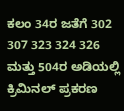ಕಲಂ 34ರ ಜತೆಗೆ 302 307 323 324 326 ಮತ್ತು 504ರ ಅಡಿಯಲ್ಲಿ ಕ್ರಿಮಿನಲ್ ಪ್ರಕರಣ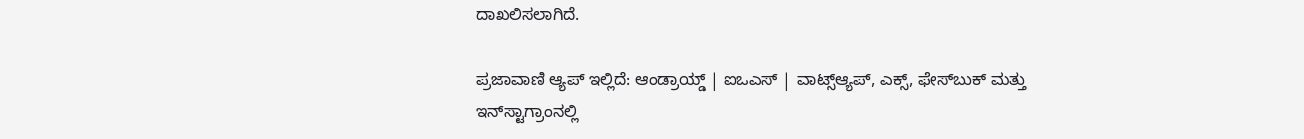ದಾಖಲಿಸಲಾಗಿದೆ.

ಪ್ರಜಾವಾಣಿ ಆ್ಯಪ್ ಇಲ್ಲಿದೆ: ಆಂಡ್ರಾಯ್ಡ್ | ಐಒಎಸ್ | ವಾಟ್ಸ್ಆ್ಯಪ್, ಎಕ್ಸ್, ಫೇಸ್‌ಬುಕ್ ಮತ್ತು ಇನ್‌ಸ್ಟಾಗ್ರಾಂನಲ್ಲಿ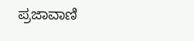ಪ್ರಜಾವಾಣಿ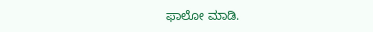ಫಾಲೋ ಮಾಡಿ.